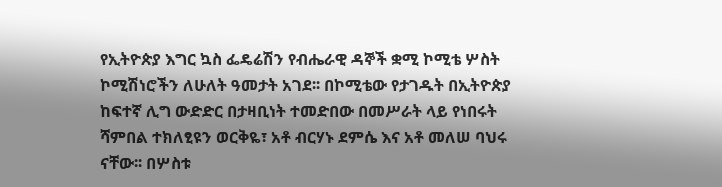የኢትዮጵያ እግር ኳስ ፌዴሬሽን የብሔራዊ ዳኞች ቋሚ ኮሚቴ ሦስት ኮሚሽነሮችን ለሁለት ዓመታት አገደ፡፡ በኮሚቴው የታገዱት በኢትዮጵያ ከፍተኛ ሊግ ውድድር በታዛቢነት ተመድበው በመሥራት ላይ የነበሩት ሻምበል ተክለፂዩን ወርቅዬ፣ አቶ ብርሃኑ ደምሴ እና አቶ መለሠ ባህሩ ናቸው፡፡ በሦስቱ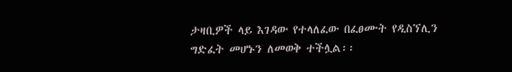ታዛቢዎች ላይ እገዳው የተላለፈው በፈፀሙት የዲስኘሊን ግድፈት መሆኑን ለመወቅ ተችሏል፡፡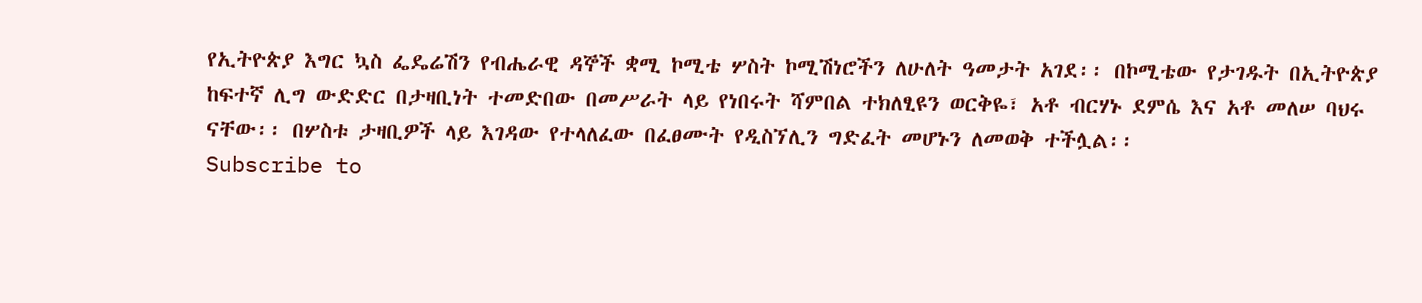የኢትዮጵያ እግር ኳስ ፌዴሬሽን የብሔራዊ ዳኞች ቋሚ ኮሚቴ ሦስት ኮሚሽነሮችን ለሁለት ዓመታት አገደ፡፡ በኮሚቴው የታገዱት በኢትዮጵያ ከፍተኛ ሊግ ውድድር በታዛቢነት ተመድበው በመሥራት ላይ የነበሩት ሻምበል ተክለፂዩን ወርቅዬ፣ አቶ ብርሃኑ ደምሴ እና አቶ መለሠ ባህሩ ናቸው፡፡ በሦስቱ ታዛቢዎች ላይ እገዳው የተላለፈው በፈፀሙት የዲስኘሊን ግድፈት መሆኑን ለመወቅ ተችሏል፡፡
Subscribe to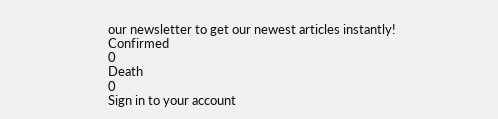our newsletter to get our newest articles instantly!
Confirmed
0
Death
0
Sign in to your account